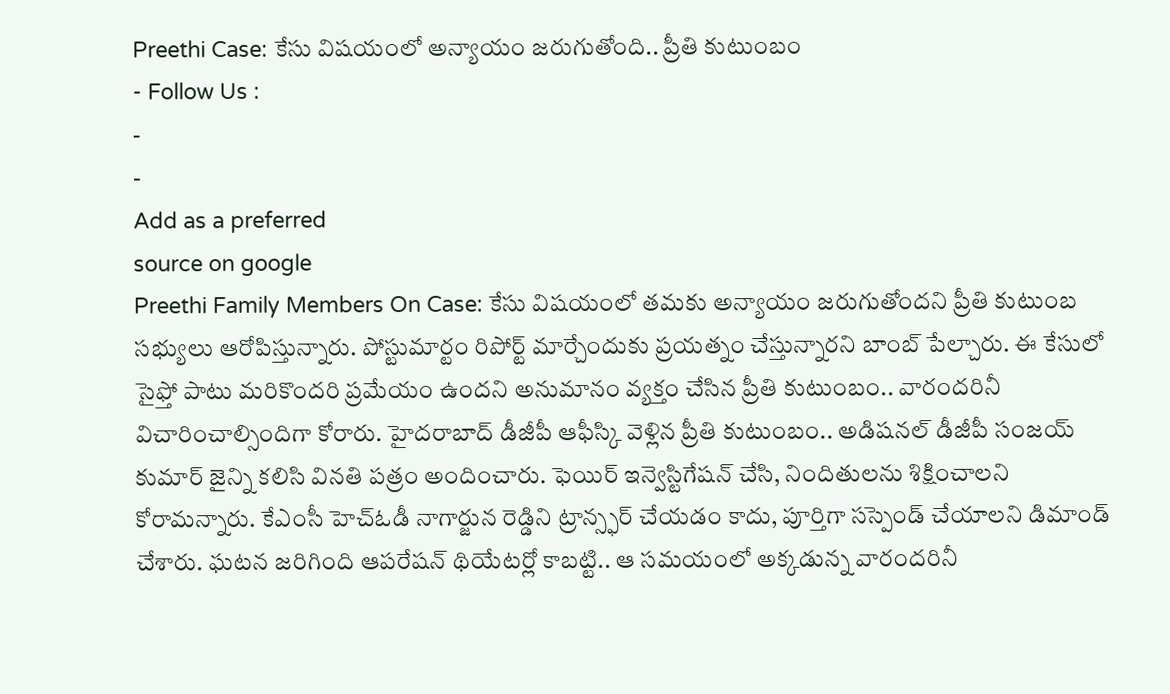Preethi Case: కేసు విషయంలో అన్యాయం జరుగుతోంది.. ప్రీతి కుటుంబం
- Follow Us :
-
-
Add as a preferred
source on google
Preethi Family Members On Case: కేసు విషయంలో తమకు అన్యాయం జరుగుతోందని ప్రీతి కుటుంబ సభ్యులు ఆరోపిస్తున్నారు. పోస్టుమార్టం రిపోర్ట్ మార్చేందుకు ప్రయత్నం చేస్తున్నారని బాంబ్ పేల్చారు. ఈ కేసులో సైఫ్తో పాటు మరికొందరి ప్రమేయం ఉందని అనుమానం వ్యక్తం చేసిన ప్రీతి కుటుంబం.. వారందరినీ విచారించాల్సిందిగా కోరారు. హైదరాబాద్ డీజీపీ ఆఫీస్కి వెళ్లిన ప్రీతి కుటుంబం.. అడిషనల్ డీజీపీ సంజయ్ కుమార్ జైన్ని కలిసి వినతి పత్రం అందించారు. ఫెయిర్ ఇన్వెస్టిగేషన్ చేసి, నిందితులను శిక్షించాలని కోరామన్నారు. కేఎంసీ హెచ్ఓడీ నాగార్జున రెడ్డిని ట్రాన్స్ఫర్ చేయడం కాదు, పూర్తిగా సస్పెండ్ చేయాలని డిమాండ్ చేశారు. ఘటన జరిగింది ఆపరేషన్ థియేటర్లో కాబట్టి.. ఆ సమయంలో అక్కడున్న వారందరినీ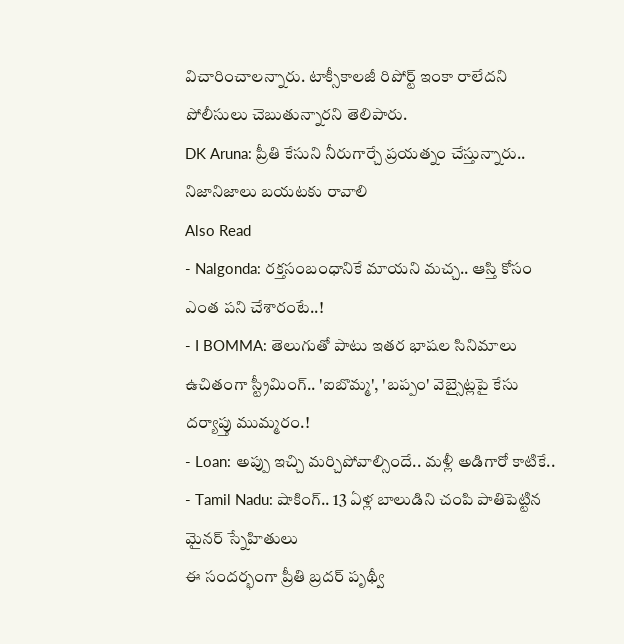విచారించాలన్నారు. టాక్సీకాలజీ రిపోర్ట్ ఇంకా రాలేదని పోలీసులు చెబుతున్నారని తెలిపారు.
DK Aruna: ప్రీతి కేసుని నీరుగార్చే ప్రయత్నం చేస్తున్నారు.. నిజానిజాలు బయటకు రావాలి
Also Read
- Nalgonda: రక్తసంబంధానికే మాయని మచ్చ.. ఆస్తి కోసం ఎంత పని చేశారంటే..!
- I BOMMA: తెలుగుతో పాటు ఇతర భాషల సినిమాలు ఉచితంగా స్ట్రీమింగ్.. 'ఐబొమ్మ', 'బప్పం' వెబ్సైట్లపై కేసు దర్యాప్తు ముమ్మరం.!
- Loan: అప్పు ఇచ్చి మర్చిపోవాల్సిందే.. మళ్లీ అడిగారో కాటికే..
- Tamil Nadu: షాకింగ్.. 13 ఏళ్ల బాలుడిని చంపి పాతిపెట్టిన మైనర్ స్నేహితులు
ఈ సందర్భంగా ప్రీతి బ్రదర్ పృథ్వీ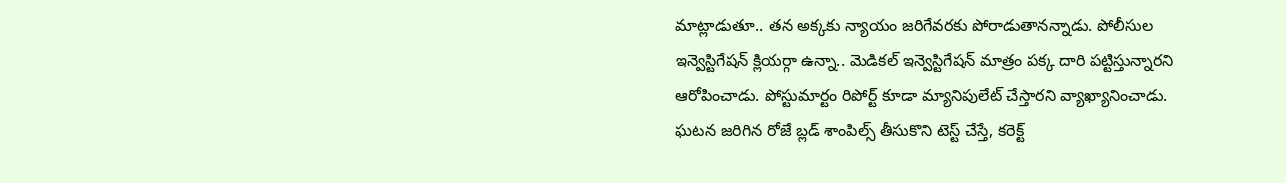మాట్లాడుతూ.. తన అక్కకు న్యాయం జరిగేవరకు పోరాడుతానన్నాడు. పోలీసుల ఇన్వెస్టిగేషన్ క్లియర్గా ఉన్నా.. మెడికల్ ఇన్వెస్టిగేషన్ మాత్రం పక్క దారి పట్టిస్తున్నారని ఆరోపించాడు. పోస్టుమార్టం రిపోర్ట్ కూడా మ్యానిపులేట్ చేస్తారని వ్యాఖ్యానించాడు. ఘటన జరిగిన రోజే బ్లడ్ శాంపిల్స్ తీసుకొని టెస్ట్ చేస్తే, కరెక్ట్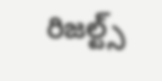రిజల్ట్స్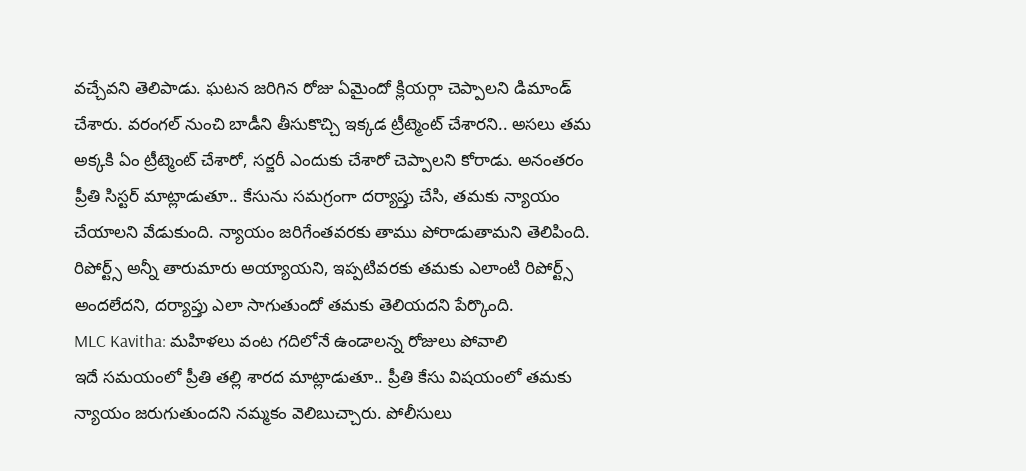వచ్చేవని తెలిపాడు. ఘటన జరిగిన రోజు ఏమైందో క్లియర్గా చెప్పాలని డిమాండ్ చేశారు. వరంగల్ నుంచి బాడీని తీసుకొచ్చి ఇక్కడ ట్రీట్మెంట్ చేశారని.. అసలు తమ అక్కకి ఏం ట్రీట్మెంట్ చేశారో, సర్జరీ ఎందుకు చేశారో చెప్పాలని కోరాడు. అనంతరం ప్రీతి సిస్టర్ మాట్లాడుతూ.. కేసును సమగ్రంగా దర్యాప్తు చేసి, తమకు న్యాయం చేయాలని వేడుకుంది. న్యాయం జరిగేంతవరకు తాము పోరాడుతామని తెలిపింది. రిపోర్ట్స్ అన్నీ తారుమారు అయ్యాయని, ఇప్పటివరకు తమకు ఎలాంటి రిపోర్ట్స్ అందలేదని, దర్యాప్తు ఎలా సాగుతుందో తమకు తెలియదని పేర్కొంది.
MLC Kavitha: మహిళలు వంట గదిలోనే ఉండాలన్న రోజులు పోవాలి
ఇదే సమయంలో ప్రీతి తల్లి శారద మాట్లాడుతూ.. ప్రీతి కేసు విషయంలో తమకు న్యాయం జరుగుతుందని నమ్మకం వెలిబుచ్చారు. పోలీసులు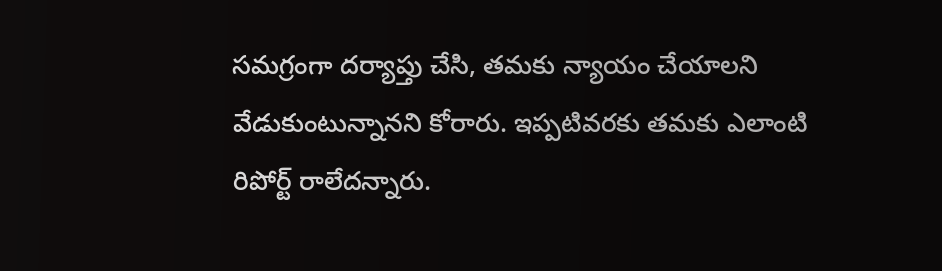సమగ్రంగా దర్యాప్తు చేసి, తమకు న్యాయం చేయాలని వేడుకుంటున్నానని కోరారు. ఇప్పటివరకు తమకు ఎలాంటి రిపోర్ట్ రాలేదన్నారు.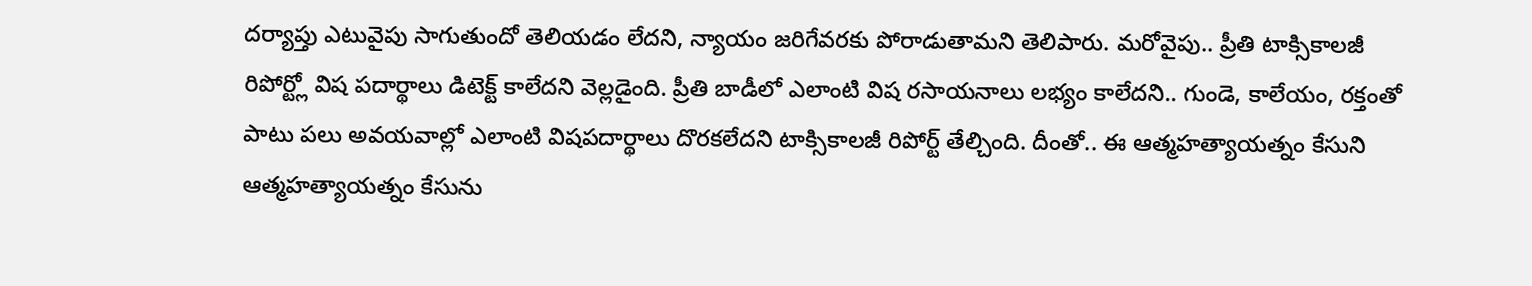దర్యాప్తు ఎటువైపు సాగుతుందో తెలియడం లేదని, న్యాయం జరిగేవరకు పోరాడుతామని తెలిపారు. మరోవైపు.. ప్రీతి టాక్సికాలజీ రిపోర్ట్లో విష పదార్థాలు డిటెక్ట్ కాలేదని వెల్లడైంది. ప్రీతి బాడీలో ఎలాంటి విష రసాయనాలు లభ్యం కాలేదని.. గుండె, కాలేయం, రక్తంతో పాటు పలు అవయవాల్లో ఎలాంటి విషపదార్థాలు దొరకలేదని టాక్సికాలజీ రిపోర్ట్ తేల్చింది. దీంతో.. ఈ ఆత్మహత్యాయత్నం కేసుని ఆత్మహత్యాయత్నం కేసును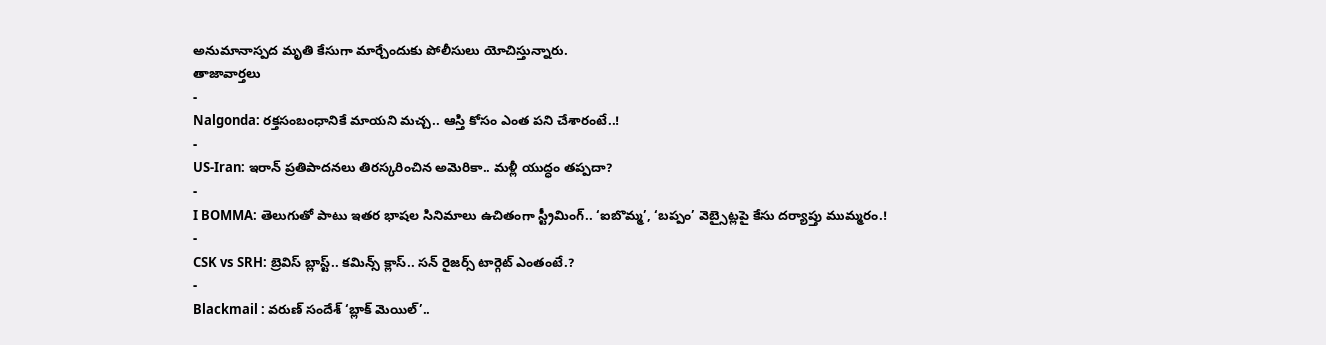అనుమానాస్పద మృతి కేసుగా మార్చేందుకు పోలీసులు యోచిస్తున్నారు.
తాజావార్తలు
-
Nalgonda: రక్తసంబంధానికే మాయని మచ్చ.. ఆస్తి కోసం ఎంత పని చేశారంటే..!
-
US-Iran: ఇరాన్ ప్రతిపాదనలు తిరస్కరించిన అమెరికా.. మళ్లీ యుద్ధం తప్పదా?
-
I BOMMA: తెలుగుతో పాటు ఇతర భాషల సినిమాలు ఉచితంగా స్ట్రీమింగ్.. ‘ఐబొమ్మ’, ‘బప్పం’ వెబ్సైట్లపై కేసు దర్యాప్తు ముమ్మరం.!
-
CSK vs SRH: బ్రెవిస్ బ్లాస్ట్.. కమిన్స్ క్లాస్.. సన్ రైజర్స్ టార్గెట్ ఎంతంటే.?
-
Blackmail : వరుణ్ సందేశ్ ‘బ్లాక్ మెయిల్’..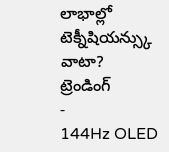లాభాల్లో టెక్నీషియన్స్కు వాటా?
ట్రెండింగ్
-
144Hz OLED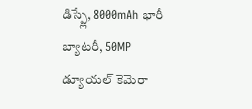డిస్ప్లే, 8000mAh భారీ బ్యాటరీ, 50MP డ్యూయల్ కెమెరా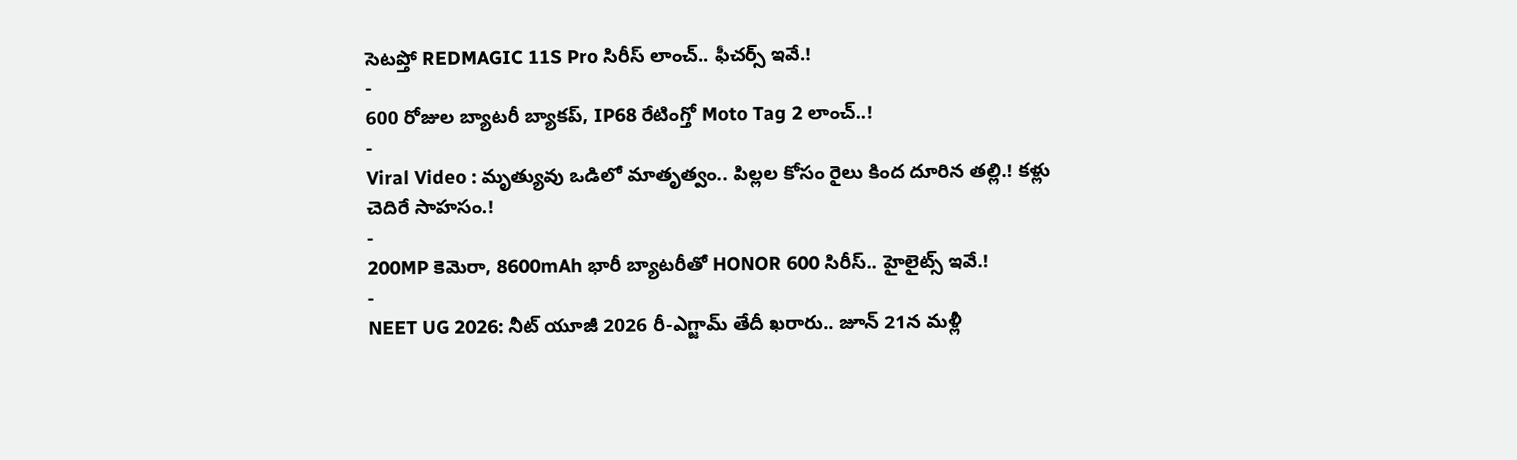సెటప్తో REDMAGIC 11S Pro సిరీస్ లాంచ్.. ఫీచర్స్ ఇవే.!
-
600 రోజుల బ్యాటరీ బ్యాకప్, IP68 రేటింగ్తో Moto Tag 2 లాంచ్..!
-
Viral Video : మృత్యువు ఒడిలో మాతృత్వం.. పిల్లల కోసం రైలు కింద దూరిన తల్లి.! కళ్లు చెదిరే సాహసం.!
-
200MP కెమెరా, 8600mAh భారీ బ్యాటరీతో HONOR 600 సిరీస్.. హైలైట్స్ ఇవే.!
-
NEET UG 2026: నీట్ యూజీ 2026 రీ-ఎగ్జామ్ తేదీ ఖరారు.. జూన్ 21న మళ్లీ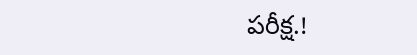పరీక్ష.!